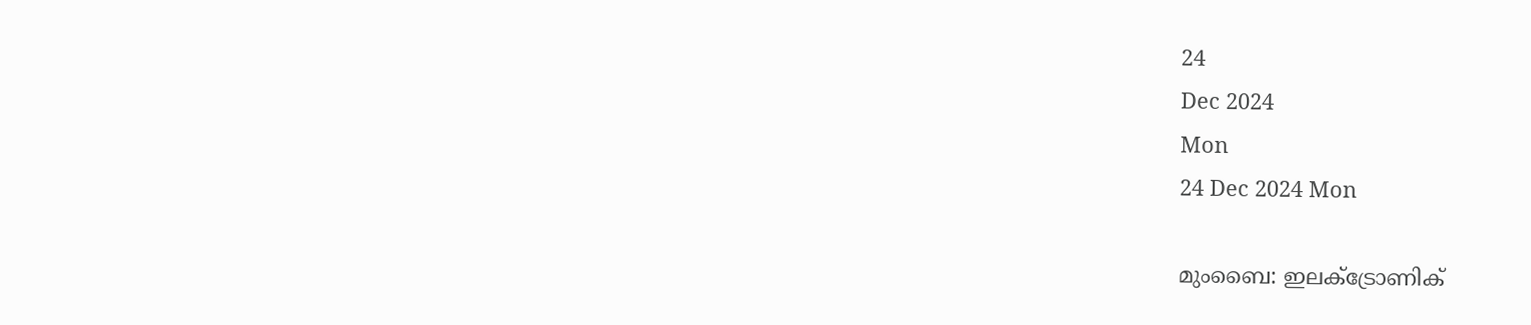24
Dec 2024
Mon
24 Dec 2024 Mon

മുംബൈ: ഇലക്ട്രോണിക്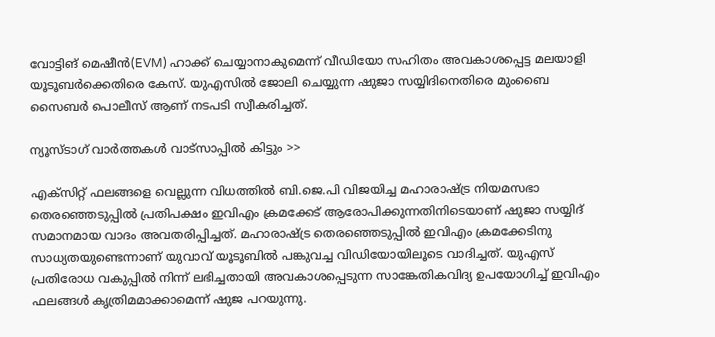വോട്ടിങ് മെഷീന്‍(EVM) ഹാക്ക് ചെയ്യാനാകുമെന്ന് വീഡിയോ സഹിതം അവകാശപ്പെട്ട മലയാളി യൂടൂബര്‍ക്കെതിരെ കേസ്. യുഎസില്‍ ജോലി ചെയ്യുന്ന ഷുജാ സയ്യിദിനെതിരെ മുംബൈ സൈബര്‍ പൊലീസ് ആണ് നടപടി സ്വീകരിച്ചത്.

ന്യൂസ്ടാഗ് വാര്‍ത്തകള്‍ വാട്‌സാപ്പില്‍ കിട്ടും >>

എക്‌സിറ്റ് ഫലങ്ങളെ വെല്ലുന്ന വിധത്തില്‍ ബി.ജെ.പി വിജയിച്ച മഹാരാഷ്ട്ര നിയമസഭാ തെരഞ്ഞെടുപ്പില്‍ പ്രതിപക്ഷം ഇവിഎം ക്രമക്കേട് ആരോപിക്കുന്നതിനിടെയാണ് ഷുജാ സയ്യിദ് സമാനമായ വാദം അവതരിപ്പിച്ചത്. മഹാരാഷ്ട്ര തെരഞ്ഞെടുപ്പില്‍ ഇവിഎം ക്രമക്കേടിനു സാധ്യതയുണ്ടെന്നാണ് യുവാവ് യൂടൂബില്‍ പങ്കുവച്ച വിഡിയോയിലൂടെ വാദിച്ചത്. യുഎസ് പ്രതിരോധ വകുപ്പില്‍ നിന്ന് ലഭിച്ചതായി അവകാശപ്പെടുന്ന സാങ്കേതികവിദ്യ ഉപയോഗിച്ച് ഇവിഎം ഫലങ്ങള്‍ കൃത്രിമമാക്കാമെന്ന് ഷുജ പറയുന്നു.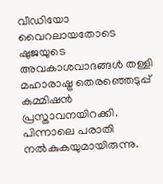വീഡിയോ വൈറലായതോടെ ഷുജയുടെ അവകാശവാദങ്ങള്‍ തള്ളി മഹാരാഷ്ട്ര തെരഞ്ഞെടുപ്പ് കമ്മിഷന്‍ പ്രസ്താവനയിറക്കി. പിന്നാലെ പരാതി നല്‍കുകയുമായിരുന്നു.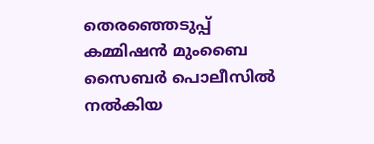തെരഞ്ഞെടുപ്പ് കമ്മിഷന്‍ മുംബൈ സൈബര്‍ പൊലീസില്‍ നല്‍കിയ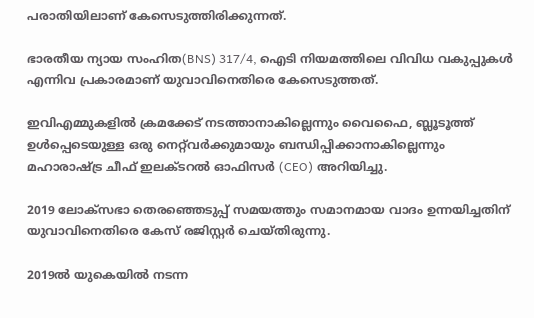പരാതിയിലാണ് കേസെടുത്തിരിക്കുന്നത്.

ഭാരതീയ ന്യായ സംഹിത(BNS) 317/4, ഐടി നിയമത്തിലെ വിവിധ വകുപ്പുകള്‍ എന്നിവ പ്രകാരമാണ് യുവാവിനെതിരെ കേസെടുത്തത്.

ഇവിഎമ്മുകളില്‍ ക്രമക്കേട് നടത്താനാകില്ലെന്നും വൈഫൈ, ബ്ലൂടൂത്ത് ഉള്‍പ്പെടെയുള്ള ഒരു നെറ്റ്‌വര്‍ക്കുമായും ബന്ധിപ്പിക്കാനാകില്ലെന്നും മഹാരാഷ്ട്ര ചീഫ് ഇലക്ടറല്‍ ഓഫിസര്‍ (CEO) അറിയിച്ചു.

2019 ലോക്‌സഭാ തെരഞ്ഞെടുപ്പ് സമയത്തും സമാനമായ വാദം ഉന്നയിച്ചതിന് യുവാവിനെതിരെ കേസ് രജിസ്റ്റര്‍ ചെയ്തിരുന്നു.

2019ല്‍ യുകെയില്‍ നടന്ന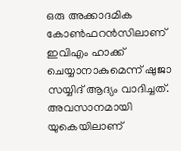ഒരു അക്കാദമിക കോണ്‍ഫറന്‍സിലാണ് ഇവിഎം ഹാക്ക് ചെയ്യാനാകുമെന്ന് ഷുജാ സയ്യിദ് ആദ്യം വാദിച്ചത്. അവസാനമായി യുകെയിലാണ്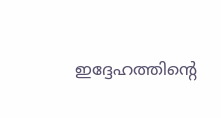ഇദ്ദേഹത്തിന്റെ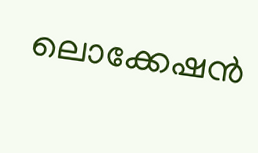ലൊക്കേഷന്‍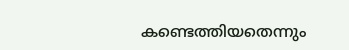കണ്ടെത്തിയതെന്നും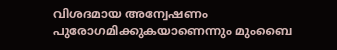വിശദമായ അന്വേഷണം പുരോഗമിക്കുകയാണെന്നും മുംബൈ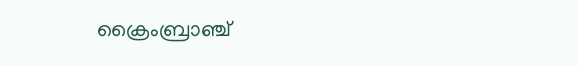ക്രൈംബ്രാഞ്ച്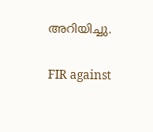അറിയിച്ചു.

FIR against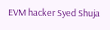EVM hacker Syed Shuja